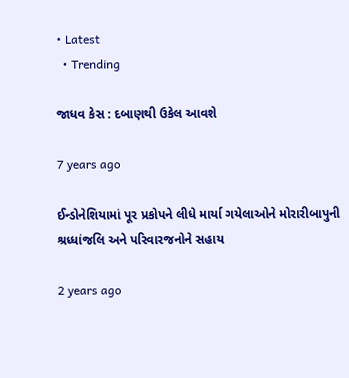• Latest
  • Trending

જાધવ કેસ : દબાણથી ઉકેલ આવશે

7 years ago

ઈન્ડોનેશિયામાં પૂર પ્રકોપને લીધે માર્યા ગયેલાઓને મોરારીબાપુની શ્રધ્ધાંજલિ અને પરિવારજનોને સહાય

2 years ago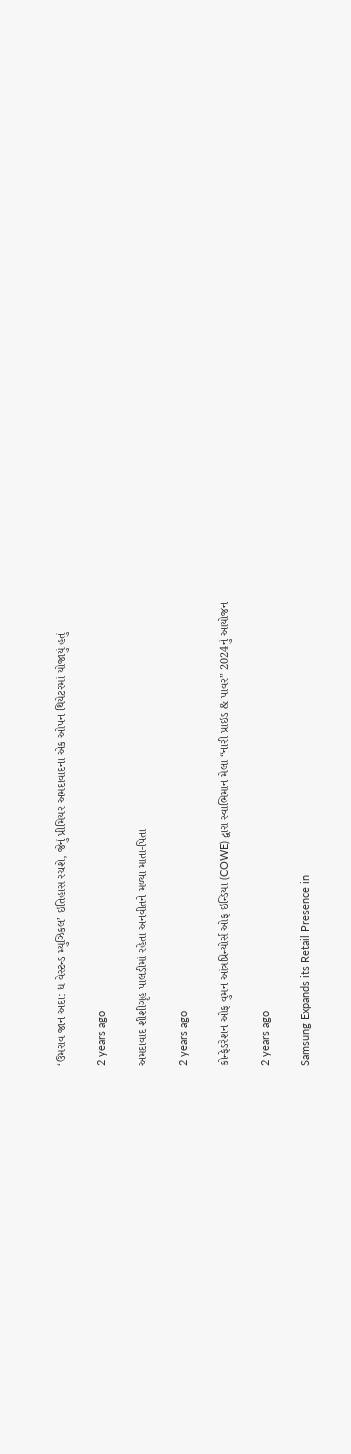‘ઉમરાવ જાન અદા: ધ વેસ્ટન્ડ મ્યુઝિકલ’ ઇતિહાસ રચશે, જેનું પ્રીમિયર અમદાવાદના એક ઓપન થિયેટરમાં યોજાયું હતું

2 years ago

અમદાવાદ શીશીગૃહ પાલડીમાં રહેતા અનવીતને મળ્યા માતા-પિતા

2 years ago

કોન્ફેડરેશન ઓફ વુમન આંત્રપ્રિન્યોર્સ ઓફ ઇન્ડિયા (COWE) દ્વારા સ્વાભિમાન મેલા “નારી પ્રાઇડ & પાવર” 2024નું આયોજન

2 years ago

Samsung Expands its Retail Presence in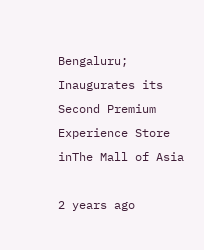Bengaluru; Inaugurates its Second Premium Experience Store inThe Mall of Asia

2 years ago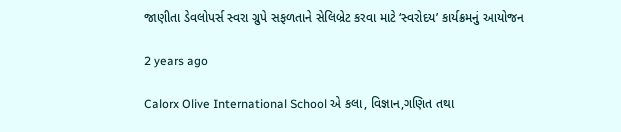જાણીતા ડેવલોપર્સ સ્વરા ગ્રુપે સફળતાને સેલિબ્રેટ કરવા માટે ‘સ્વરોદય’ કાર્યક્રમનું આયોજન

2 years ago

Calorx Olive International School એ કલા, વિજ્ઞાન,ગણિત તથા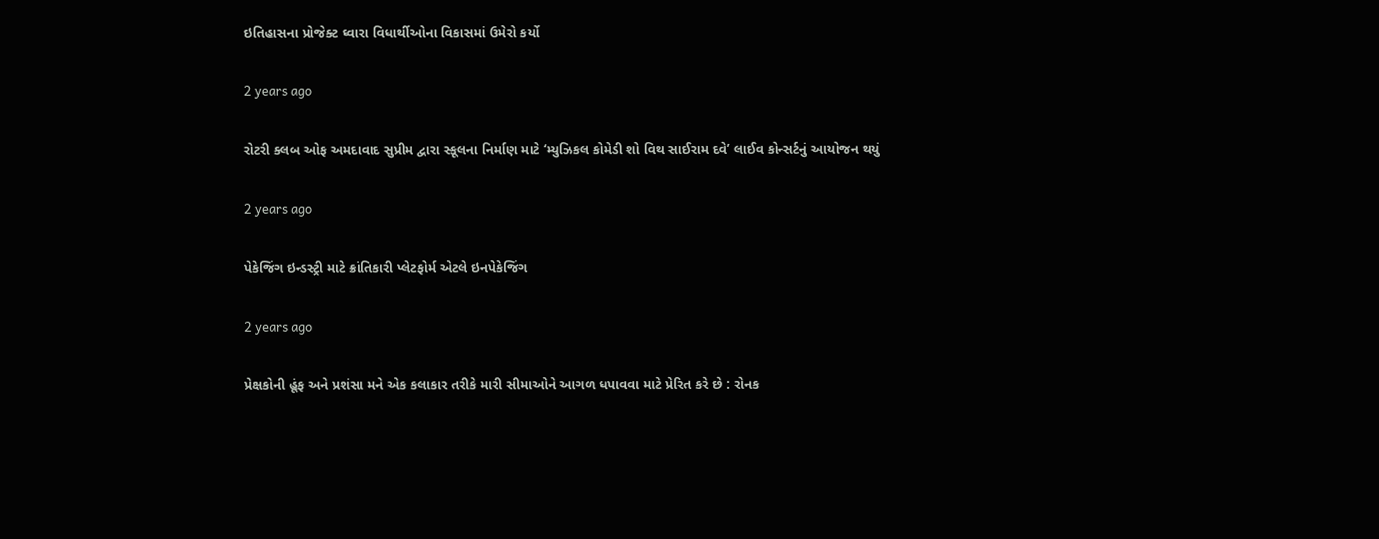ઇતિહાસના પ્રોજેક્ટ ઘ્વારા વિધાર્થીઓના વિકાસમાં ઉમેરો કર્યો

2 years ago

રોટરી ક્લબ ઓફ અમદાવાદ સુપ્રીમ દ્વારા સ્કૂલના નિર્માણ માટે ‘મ્યુઝિકલ કોમેડી શો વિથ સાઈરામ દવે’ લાઈવ કોન્સર્ટનું આયોજન થયું

2 years ago

પેકેજિંગ ઇન્ડસ્ટ્રી માટે ક્રાંતિકારી પ્લેટફોર્મ એટલે ઇનપેકેજિંગ

2 years ago

પ્રેક્ષકોની હૂંફ અને પ્રશંસા મને એક કલાકાર તરીકે મારી સીમાઓને આગળ ધપાવવા માટે પ્રેરિત કરે છે : રોનક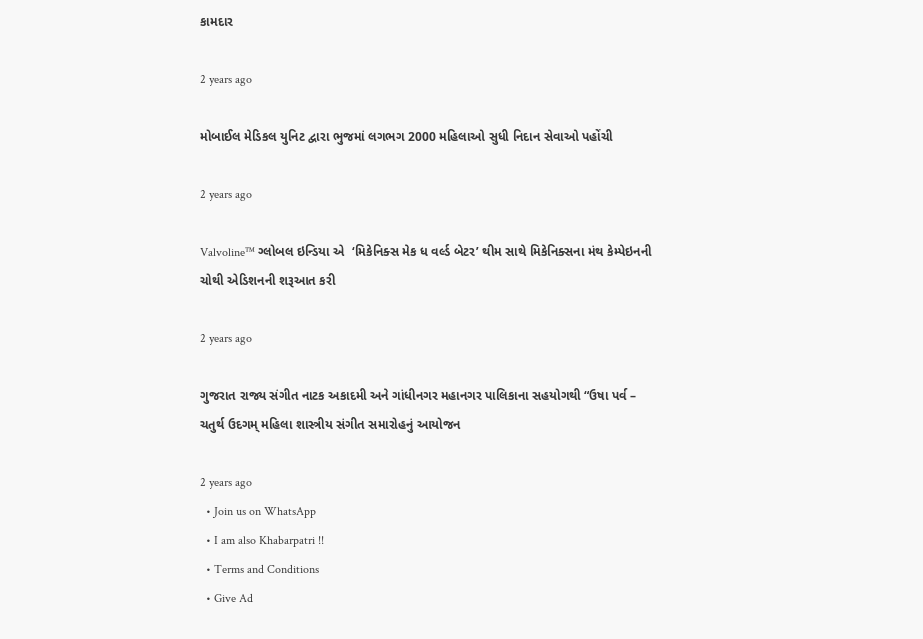કામદાર

2 years ago

મોબાઈલ મેડિકલ યુનિટ દ્વારા ભુજમાં લગભગ 2000 મહિલાઓ સુધી નિદાન સેવાઓ પહોંચી

2 years ago

Valvoline™ ગ્લોબલ ઇન્ડિયા એ  ‘મિકેનિક્સ મેક ધ વર્લ્ડ બેટર’ થીમ સાથે મિકેનિક્સના મંથ કેમ્પેઇનની ચોથી એડિશનની શરૂઆત કરી

2 years ago

ગુજરાત રાજ્ય સંગીત નાટક અકાદમી અને ગાંધીનગર મહાનગર પાલિકાના સહયોગથી “ઉષા પર્વ – ચતુર્થ ઉદગમ્ મહિલા શાસ્ત્રીય સંગીત સમારોહનું આયોજન

2 years ago
  • Join us on WhatsApp
  • I am also Khabarpatri !!
  • Terms and Conditions
  • Give Ad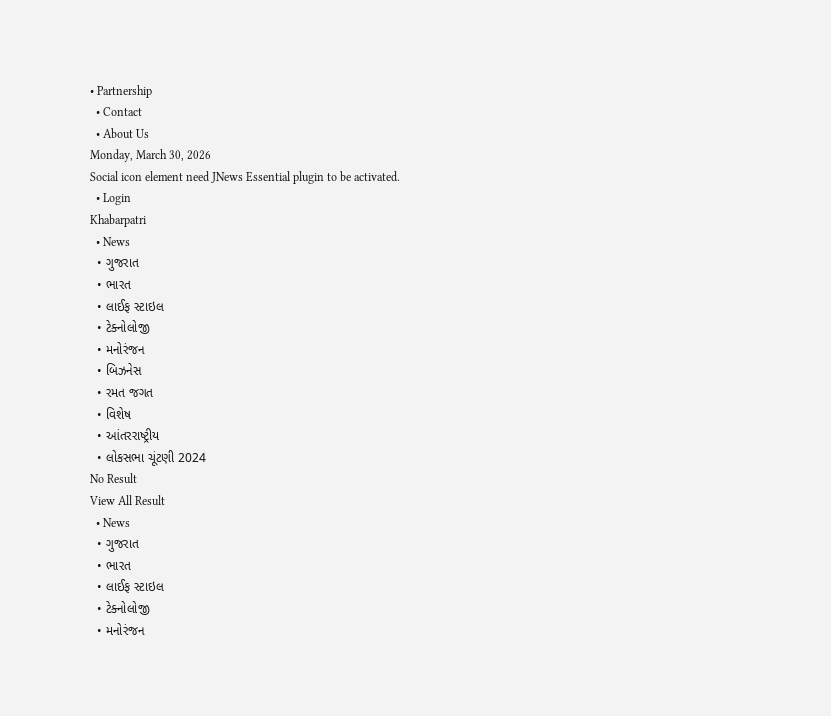• Partnership
  • Contact
  • About Us
Monday, March 30, 2026
Social icon element need JNews Essential plugin to be activated.
  • Login
Khabarpatri
  • News
  • ગુજરાત
  • ભારત
  • લાઈફ સ્ટાઇલ
  • ટેક્નોલોજી
  • મનોરંજન
  • બિઝનેસ
  • રમત જગત
  • વિશેષ
  • આંતરરાષ્ટ્રીય
  • લોકસભા ચૂંટણી 2024
No Result
View All Result
  • News
  • ગુજરાત
  • ભારત
  • લાઈફ સ્ટાઇલ
  • ટેક્નોલોજી
  • મનોરંજન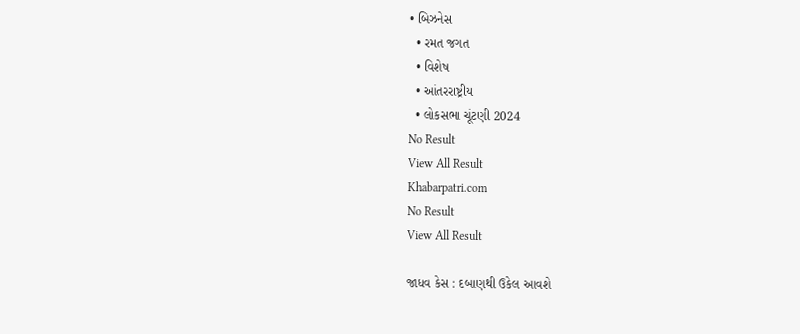• બિઝનેસ
  • રમત જગત
  • વિશેષ
  • આંતરરાષ્ટ્રીય
  • લોકસભા ચૂંટણી 2024
No Result
View All Result
Khabarpatri.com
No Result
View All Result

જાધવ કેસ : દબાણથી ઉકેલ આવશે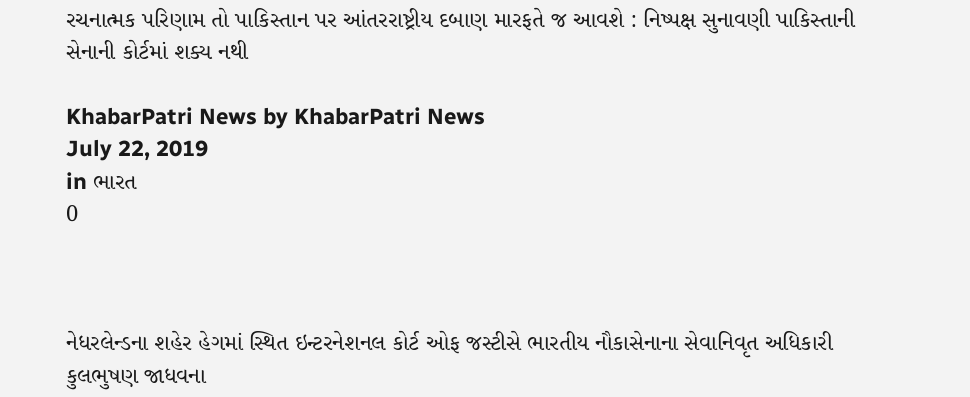રચનાત્મક પરિણામ તો પાકિસ્તાન પર આંતરરાષ્ટ્રીય દબાણ મારફતે જ આવશે : નિષ્પક્ષ સુનાવણી પાકિસ્તાની સેનાની કોર્ટમાં શક્ય નથી

KhabarPatri News by KhabarPatri News
July 22, 2019
in ભારત
0



નેધરલેન્ડના શહેર હેગમાં સ્થિત ઇન્ટરનેશનલ કોર્ટ ઓફ જસ્ટીસે ભારતીય નૌકાસેનાના સેવાનિવૃત અધિકારી કુલભુષણ જાધવના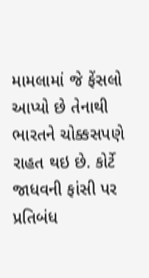મામલામાં જે ફેંસલો આપ્યો છે તેનાથી ભારતને ચોક્કસપણે રાહત થઇ છે. કોર્ટે જાધવની ફાંસી પર પ્રતિબંધ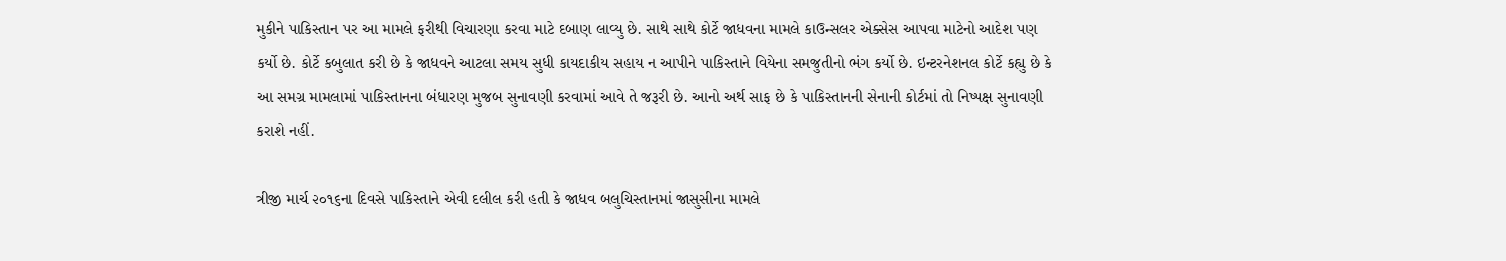મુકીને પાકિસ્તાન પર આ મામલે ફરીથી વિચારણા કરવા માટે દબાણ લાવ્યુ છે. સાથે સાથે કોર્ટે જાધવના મામલે કાઉન્સલર એક્સેસ આપવા માટેનો આદેશ પણ કર્યો છે. કોર્ટે કબુલાત કરી છે કે જાધવને આટલા સમય સુધી કાયદાકીય સહાય ન આપીને પાકિસ્તાને વિયેના સમજુતીનો ભંગ કર્યો છે. ઇન્ટરનેશનલ કોર્ટે કહ્યુ છે કે આ સમગ્ર મામલામાં પાકિસ્તાનના બંધારણ મુજબ સુનાવણી કરવામાં આવે તે જરૂરી છે. આનો અર્થ સાફ છે કે પાકિસ્તાનની સેનાની કોર્ટમાં તો નિષ્પક્ષ સુનાવણી કરાશે નહીં.

ત્રીજી માર્ચ ૨૦૧૬ના દિવસે પાકિસ્તાને એવી દલીલ કરી હતી કે જાધવ બલુચિસ્તાનમાં જાસુસીના મામલે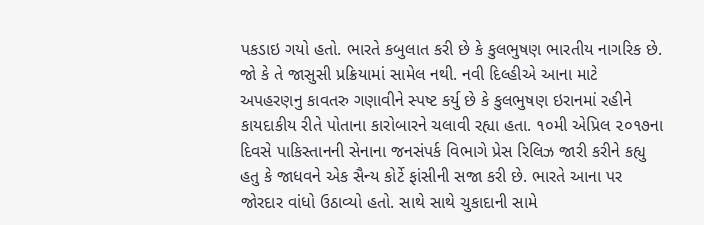પકડાઇ ગયો હતો. ભારતે કબુલાત કરી છે કે કુલભુષણ ભારતીય નાગરિક છે. જો કે તે જાસુસી પ્રક્રિયામાં સામેલ નથી. નવી દિલ્હીએ આના માટે અપહરણનુ કાવતરુ ગણાવીને સ્પષ્ટ કર્યુ છે કે કુલભુષણ ઇરાનમાં રહીને કાયદાકીય રીતે પોતાના કારોબારને ચલાવી રહ્યા હતા. ૧૦મી એપ્રિલ ૨૦૧૭ના દિવસે પાકિસ્તાનની સેનાના જનસંપર્ક વિભાગે પ્રેસ રિલિઝ જારી કરીને કહ્યુ હતુ કે જાધવને એક સૈન્ય કોર્ટે ફાંસીની સજા કરી છે. ભારતે આના પર જોરદાર વાંધો ઉઠાવ્યો હતો. સાથે સાથે ચુકાદાની સામે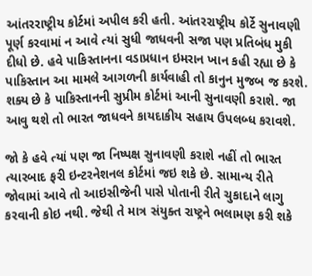આંતરરાષ્ટ્રીય કોર્ટમાં અપીલ કરી હતી. આંતરરાષ્ટ્રીય કોર્ટે સુનાવણી પૂર્ણ કરવામાં ન આવે ત્યાં સુધી જાધવની સજા પણ પ્રતિબંધ મુકી દીધો છે. હવે પાકિસ્તાનના વડાપ્રધાન ઇમરાન ખાન કહી રહ્યા છે કે પાકિસ્તાન આ મામલે આગળની કાર્યવાહી તો કાનુન મુજબ જ કરશે. શક્ય છે કે પાકિસ્તાનની સુપ્રીમ કોર્ટમાં આની સુનાવણી કરાશે. જા આવુ થશે તો ભારત જાધવને કાયદાકીય સહાય ઉપલબ્ધ કરાવશે.

જો કે હવે ત્યાં પણ જા નિષ્પક્ષ સુનાવણી કરાશે નહીં તો ભારત ત્યારબાદ ફરી ઇન્ટરનેશનલ કોર્ટમાં જઇ શકે છે. સામાન્ય રીતે જોવામાં આવે તો આઇસીજેની પાસે પોતાની રીતે ચુકાદાને લાગુ કરવાની કોઇ નથી. જેથી તે માત્ર સંયુક્ત રાષ્ટ્રને ભલામણ કરી શકે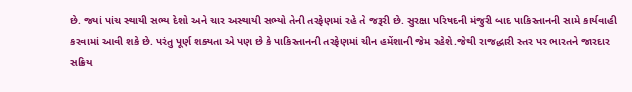છે. જ્યાં પાંચ સ્થાયી સભ્ય દેશો અને ચાર અસ્થાયી સભ્યો તેની તરફેણમાં રહે તે જરૂરી છે. સુરક્ષા પરિષદની મંજુરી બાદ પાકિસ્તાનની સામે કાર્યવાહી કરવામાં આવી શકે છે. પરંતુ પૂર્ણ શક્યતા એ પણ છે કે પાકિસ્તાનની તરફેણમાં ચીન હમેંશાની જેમ રહેશે.જેથી રાજદ્ધારી સ્તર પર ભારતને જારદાર સક્રિય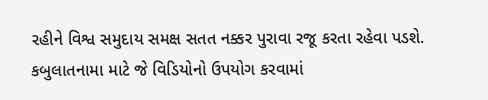રહીને વિશ્વ સમુદાય સમક્ષ સતત નક્કર પુરાવા રજૂ કરતા રહેવા પડશે. કબુલાતનામા માટે જે વિડિયોનો ઉપયોગ કરવામાં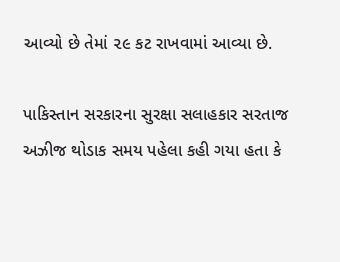આવ્યો છે તેમાં ૨૯ કટ રાખવામાં આવ્યા છે.

પાકિસ્તાન સરકારના સુરક્ષા સલાહકાર સરતાજ અઝીજ થોડાક સમય પહેલા કહી ગયા હતા કે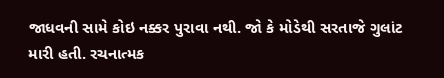જાધવની સામે કોઇ નક્કર પુરાવા નથી. જો કે મોડેથી સરતાજે ગુલાંટ મારી હતી. રચનાત્મક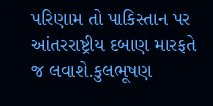પરિણામ તો પાકિસ્તાન પર આંતરરાષ્ટ્રીય દબાણ મારફતે જ લવાશે.કુલભૂષણ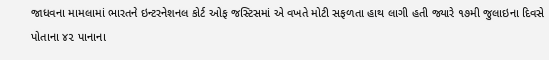જાધવના મામલામાં ભારતને ઇન્ટરનેશનલ કોર્ટ ઓફ જસ્ટિસમાં એ વખતે મોટી સફળતા હાથ લાગી હતી જ્યારે ૧૭મી જુલાઇના દિવસે  પોતાના ૪૨ પાનાના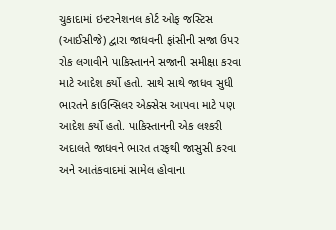ચુકાદામાં ઇન્ટરનેશનલ કોર્ટ ઓફ જસ્ટિસ (આઈસીજે) દ્વારા જાધવની ફાંસીની સજા ઉપર રોક લગાવીને પાકિસ્તાનને સજાની સમીક્ષા કરવા માટે આદેશ કર્યો હતો. સાથે સાથે જાધવ સુધી ભારતને કાઉન્સિલર એક્સેસ આપવા માટે પણ આદેશ કર્યો હતો. પાકિસ્તાનની એક લશ્કરી અદાલતે જાધવને ભારત તરફથી જાસુસી કરવા અને આતંકવાદમાં સામેલ હોવાના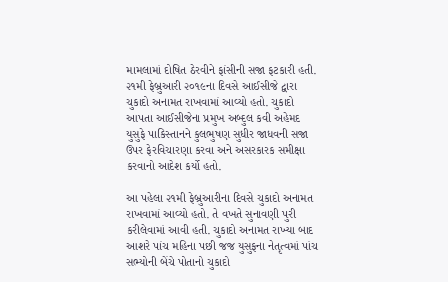મામલામાં દોષિત ઠેરવીને ફાંસીની સજા ફટકારી હતી. ૨૧મી ફેબ્રુઆરી ૨૦૧૯ના દિવસે આઈસીજે દ્વારા ચુકાદો અનામત રાખવામાં આવ્યો હતો. ચુકાદો આપતા આઈસીજેના પ્રમુખ અબ્દુલ કવી અહેમદ યુસુફે પાકિસ્તાનને કુલભુષણ સુધીર જાધવની સજા ઉપર ફેરવિચારણા કરવા અને અસરકારક સમીક્ષા કરવાનો આદેશ કર્યો હતો.

આ પહેલા ૨૧મી ફેબ્રુઆરીના દિવસે ચુકાદો અનામત રાખવામાં આવ્યો હતો. તે વખતે સુનાવણી પુરી કરીલેવામાં આવી હતી. ચુકાદો અનામત રાખ્યા બાદ આશરે પાંચ મહિના પછી જજ યુસુફના નેતૃત્વમાં પાંચ સભ્યોની બેંચે પોતાનો ચુકાદો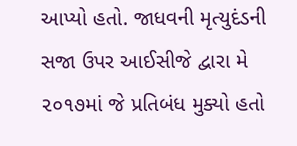આપ્યો હતો. જાધવની મૃત્યુદંડની સજા ઉપર આઈસીજે દ્વારા મે ૨૦૧૭માં જે પ્રતિબંધ મુક્યો હતો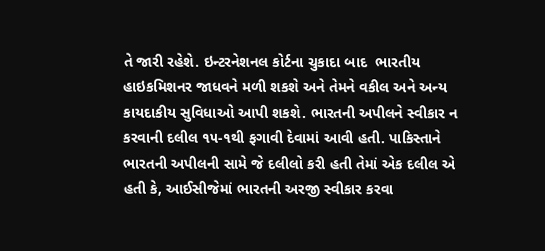તે જારી રહેશે. ઇન્ટરનેશનલ કોર્ટના ચુકાદા બાદ  ભારતીય હાઇકમિશનર જાધવને મળી શકશે અને તેમને વકીલ અને અન્ય કાયદાકીય સુવિધાઓ આપી શકશે. ભારતની અપીલને સ્વીકાર ન કરવાની દલીલ ૧૫-૧થી ફગાવી દેવામાં આવી હતી. પાકિસ્તાને ભારતની અપીલની સામે જે દલીલો કરી હતી તેમાં એક દલીલ એ હતી કે, આઈસીજેમાં ભારતની અરજી સ્વીકાર કરવા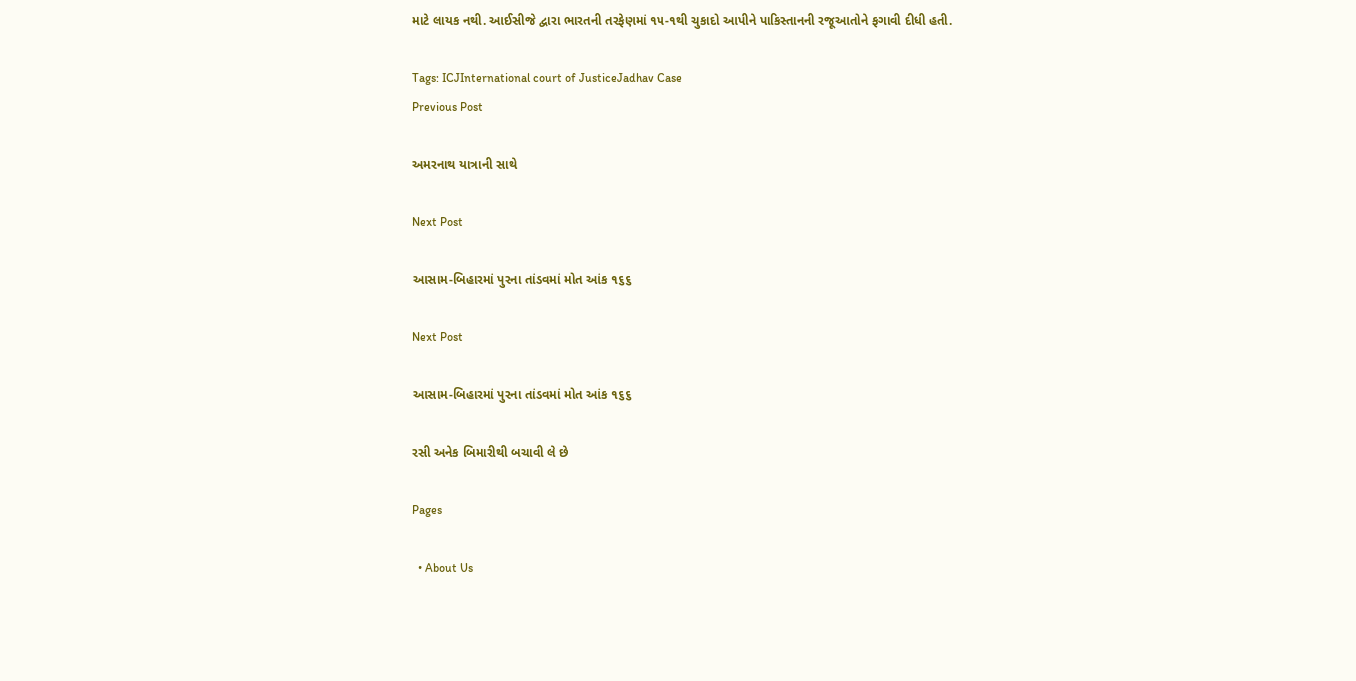માટે લાયક નથી. આઈસીજે દ્વારા ભારતની તરફેણમાં ૧૫-૧થી ચુકાદો આપીને પાકિસ્તાનની રજૂઆતોને ફગાવી દીધી હતી.

Tags: ICJInternational court of JusticeJadhav Case
Previous Post

અમરનાથ યાત્રાની સાથે

Next Post

આસામ-બિહારમાં પુરના તાંડવમાં મોત આંક ૧૬૬

Next Post

આસામ-બિહારમાં પુરના તાંડવમાં મોત આંક ૧૬૬

રસી અનેક બિમારીથી બચાવી લે છે

Pages

  • About Us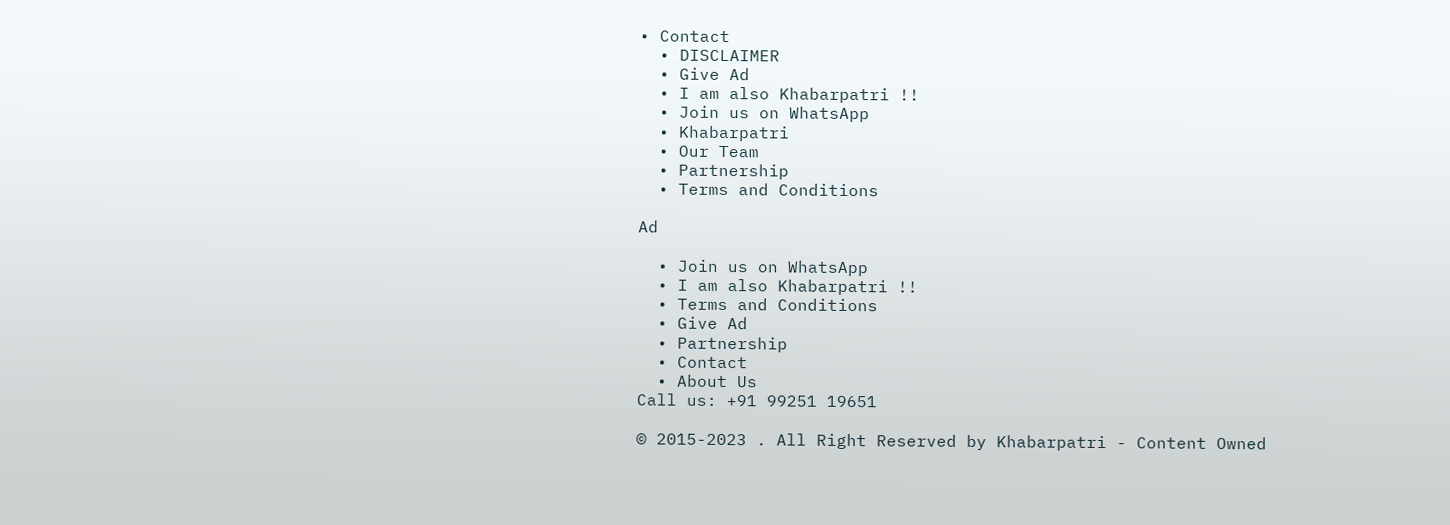• Contact
  • DISCLAIMER
  • Give Ad
  • I am also Khabarpatri !!
  • Join us on WhatsApp
  • Khabarpatri
  • Our Team
  • Partnership
  • Terms and Conditions

Ad

  • Join us on WhatsApp
  • I am also Khabarpatri !!
  • Terms and Conditions
  • Give Ad
  • Partnership
  • Contact
  • About Us
Call us: +91 99251 19651

© 2015-2023 . All Right Reserved by Khabarpatri - Content Owned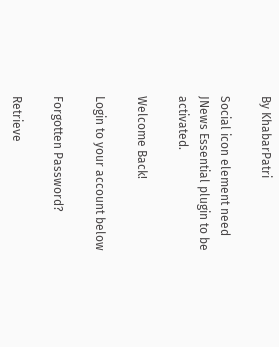By KhabarPatri

Social icon element need JNews Essential plugin to be activated.

Welcome Back!

Login to your account below

Forgotten Password?

Retrieve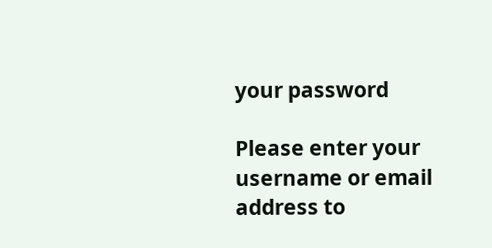your password

Please enter your username or email address to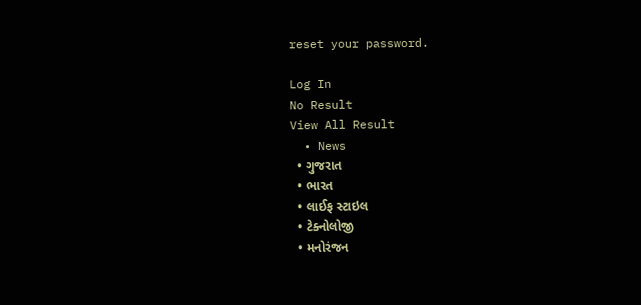reset your password.

Log In
No Result
View All Result
  • News
  • ગુજરાત
  • ભારત
  • લાઈફ સ્ટાઇલ
  • ટેક્નોલોજી
  • મનોરંજન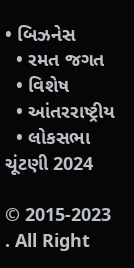• બિઝનેસ
  • રમત જગત
  • વિશેષ
  • આંતરરાષ્ટ્રીય
  • લોકસભા ચૂંટણી 2024

© 2015-2023 . All Right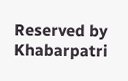Reserved by Khabarpatri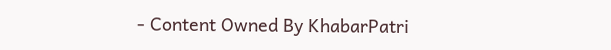- Content Owned By KhabarPatri